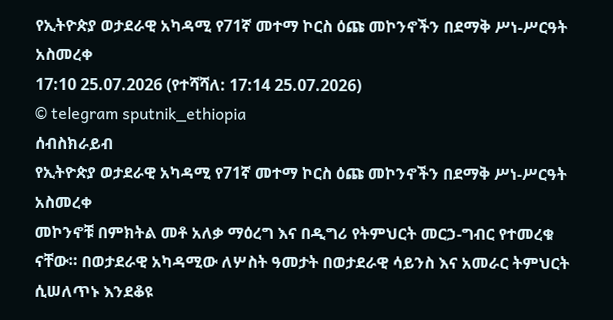የኢትዮጵያ ወታደራዊ አካዳሚ የ71ኛ መተማ ኮርስ ዕጩ መኮንኖችን በደማቅ ሥነ-ሥርዓት አስመረቀ
17:10 25.07.2026 (የተሻሻለ: 17:14 25.07.2026)
© telegram sputnik_ethiopia
ሰብስክራይብ
የኢትዮጵያ ወታደራዊ አካዳሚ የ71ኛ መተማ ኮርስ ዕጩ መኮንኖችን በደማቅ ሥነ-ሥርዓት አስመረቀ
መኮንኖቹ በምክትል መቶ አለቃ ማዕረግ እና በዲግሪ የትምህርት መርኃ-ግብር የተመረቁ ናቸው። በወታደራዊ አካዳሚው ለሦስት ዓመታት በወታደራዊ ሳይንስ እና አመራር ትምህርት ሲሠለጥኑ እንደቆዩ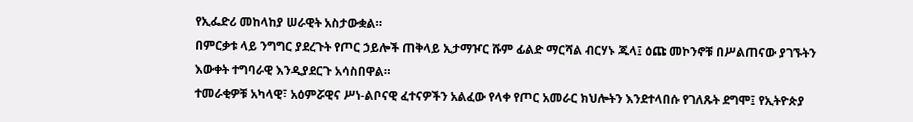የኢፌድሪ መከላከያ ሠራዊት አስታውቋል።
በምርቃቱ ላይ ንግግር ያደረጉት የጦር ኃይሎች ጠቅላይ ኢታማዦር ሹም ፊልድ ማርሻል ብርሃኑ ጁላ፤ ዕጩ መኮንኖቹ በሥልጠናው ያገኙትን እውቀት ተግባራዊ እንዲያደርጉ አሳስበዋል።
ተመራቂዎቹ አካላዊ፣ አዕምሯዊና ሥነ-ልቦናዊ ፈተናዎችን አልፈው የላቀ የጦር አመራር ክህሎትን እንደተላበሱ የገለጹት ደግሞ፤ የኢትዮጵያ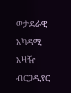ወታደራዊ አካዳሚ አዛዥ ብርጋዲየር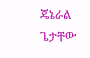ጄኔራል ጌታቸው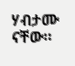ሃብታሙ ናቸው።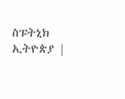ስፑትኒክ ኢትዮጵያ |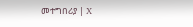መተግበሪያ | X